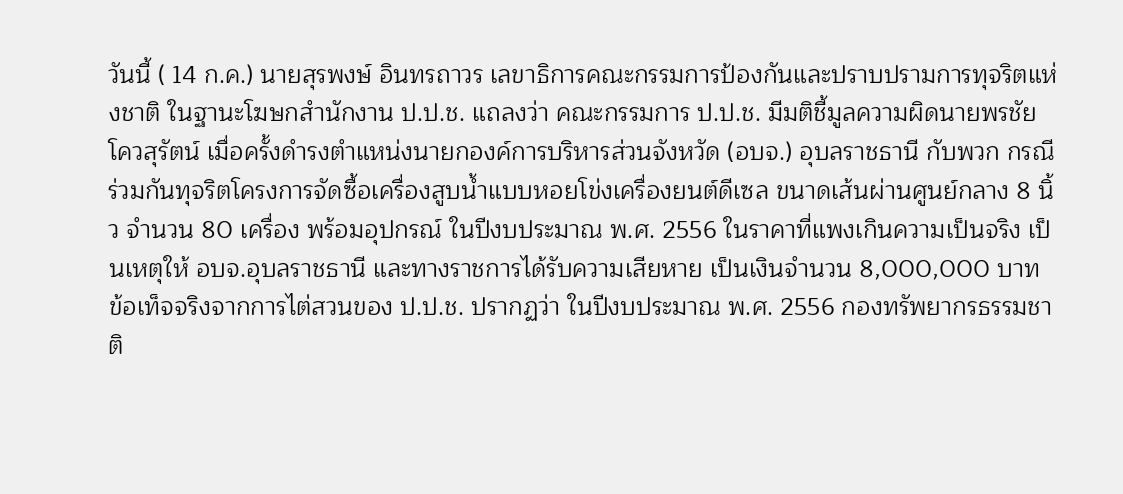วันนี้ ( 14 ก.ค.) นายสุรพงษ์ อินทรถาวร เลขาธิการคณะกรรมการป้องกันและปราบปรามการทุจริตแห่งชาติ ในฐานะโฆษกสำนักงาน ป.ป.ช. แถลงว่า คณะกรรมการ ป.ป.ช. มีมติชี้มูลความผิดนายพรชัย โควสุรัตน์ เมื่อครั้งดำรงตำแหน่งนายกองค์การบริหารส่วนจังหวัด (อบจ.) อุบลราชธานี กับพวก กรณีร่วมกันทุจริตโครงการจัดซื้อเครื่องสูบน้ำแบบหอยโข่งเครื่องยนต์ดีเซล ขนาดเส้นผ่านศูนย์กลาง 8 นิ้ว จำนวน 80 เครื่อง พร้อมอุปกรณ์ ในปีงบประมาณ พ.ศ. 2556 ในราคาที่แพงเกินความเป็นจริง เป็นเหตุให้ อบจ.อุบลราชธานี และทางราชการได้รับความเสียหาย เป็นเงินจำนวน 8,000,000 บาท
ข้อเท็จจริงจากการไต่สวนของ ป.ป.ช. ปรากฏว่า ในปีงบประมาณ พ.ศ. 2556 กองทรัพยากรธรรมชาติ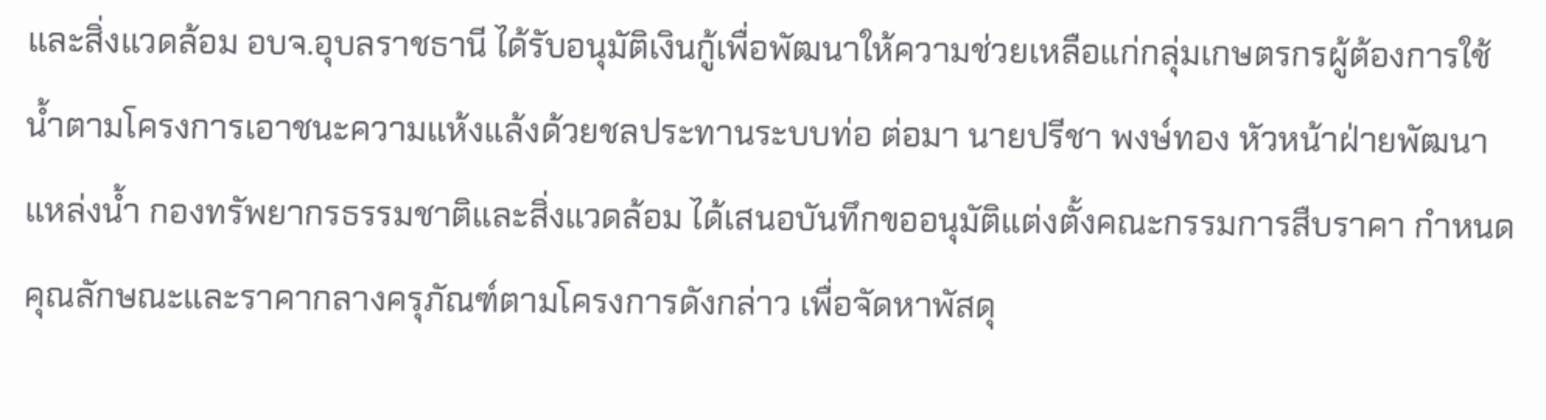และสิ่งแวดล้อม อบจ.อุบลราชธานี ได้รับอนุมัติเงินกู้เพื่อพัฒนาให้ความช่วยเหลือแก่กลุ่มเกษตรกรผู้ต้องการใช้น้ำตามโครงการเอาชนะความแห้งแล้งด้วยชลประทานระบบท่อ ต่อมา นายปรีชา พงษ์ทอง หัวหน้าฝ่ายพัฒนาแหล่งน้ำ กองทรัพยากรธรรมชาติและสิ่งแวดล้อม ได้เสนอบันทึกขออนุมัติแต่งตั้งคณะกรรมการสืบราคา กำหนดคุณลักษณะและราคากลางครุภัณฑ์ตามโครงการดังกล่าว เพื่อจัดหาพัสดุ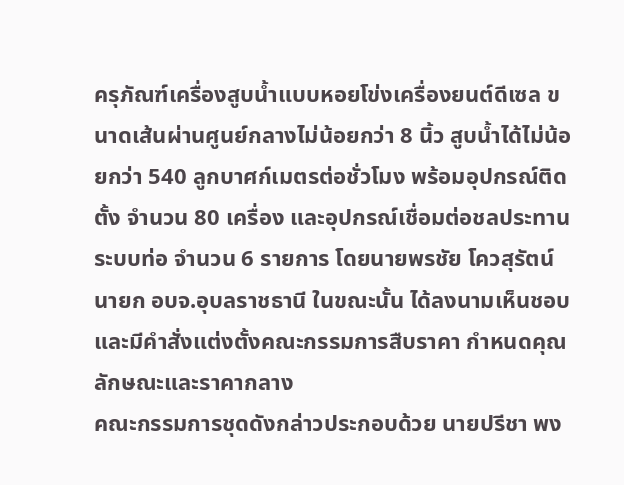ครุภัณฑ์เครื่องสูบน้ำแบบหอยโข่งเครื่องยนต์ดีเซล ขนาดเส้นผ่านศูนย์กลางไม่น้อยกว่า 8 นิ้ว สูบน้ำได้ไม่น้อยกว่า 540 ลูกบาศก์เมตรต่อชั่วโมง พร้อมอุปกรณ์ติดตั้ง จำนวน 80 เครื่อง และอุปกรณ์เชื่อมต่อชลประทานระบบท่อ จำนวน 6 รายการ โดยนายพรชัย โควสุรัตน์ นายก อบจ.อุบลราชธานี ในขณะนั้น ได้ลงนามเห็นชอบและมีคำสั่งแต่งตั้งคณะกรรมการสืบราคา กำหนดคุณลักษณะและราคากลาง
คณะกรรมการชุดดังกล่าวประกอบด้วย นายปรีชา พง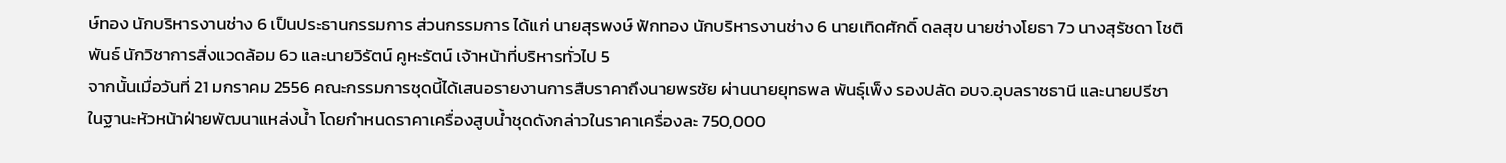ษ์ทอง นักบริหารงานช่าง 6 เป็นประธานกรรมการ ส่วนกรรมการ ได้แก่ นายสุรพงษ์ ฟักทอง นักบริหารงานช่าง 6 นายเทิดศักดิ์ ดลสุข นายช่างโยธา 7ว นางสุรัชดา โชติพันธ์ นักวิชาการสิ่งแวดล้อม 6ว และนายวิรัตน์ คูหะรัตน์ เจ้าหน้าที่บริหารทั่วไป 5
จากนั้นเมื่อวันที่ 21 มกราคม 2556 คณะกรรมการชุดนี้ได้เสนอรายงานการสืบราคาถึงนายพรชัย ผ่านนายยุทธพล พันธุ์เพ็ง รองปลัด อบจ.อุบลราชธานี และนายปรีชา ในฐานะหัวหน้าฝ่ายพัฒนาแหล่งน้ำ โดยกำหนดราคาเครื่องสูบน้ำชุดดังกล่าวในราคาเครื่องละ 750,000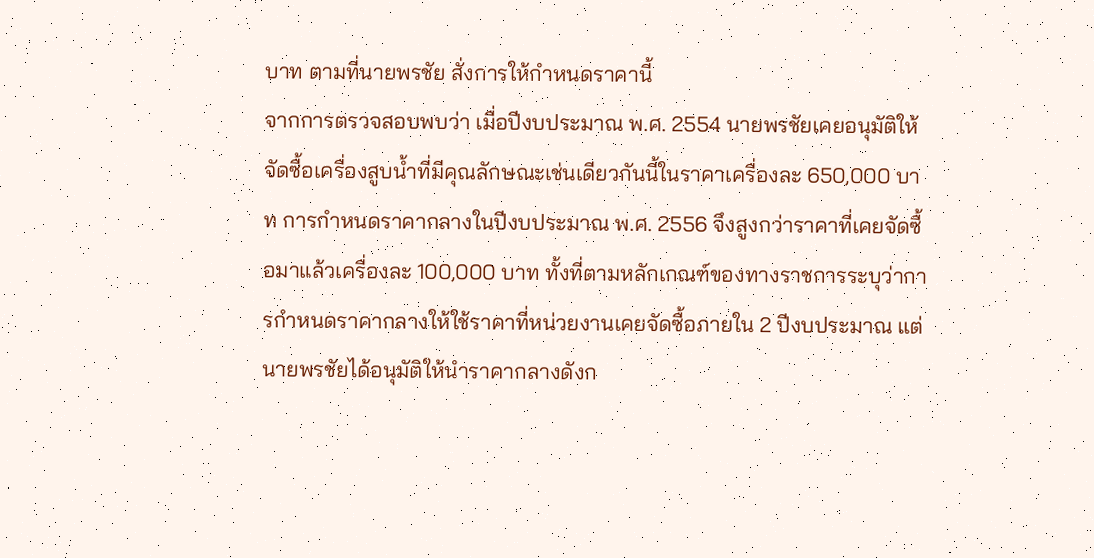บาท ตามที่นายพรชัย สั่งการให้กำหนดราคานี้
จากการตรวจสอบพบว่า เมื่อปีงบประมาณ พ.ศ. 2554 นายพรชัยเคยอนุมัติให้จัดซื้อเครื่องสูบน้ำที่มีคุณลักษณะเช่นเดียวกันนี้ในราคาเครื่องละ 650,000 บาท การกำหนดราคากลางในปีงบประมาณ พ.ศ. 2556 จึงสูงกว่าราคาที่เคยจัดซื้อมาแล้วเครื่องละ 100,000 บาท ทั้งที่ตามหลักเกณฑ์ของทางราชการระบุว่าการกำหนดราคากลางให้ใช้ราคาที่หน่วยงานเคยจัดซื้อภายใน 2 ปีงบประมาณ แต่นายพรชัยได้อนุมัติให้นำราคากลางดังก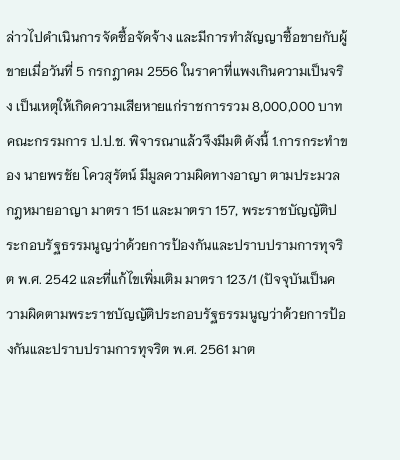ล่าวไปดำเนินการจัดซื้อจัดจ้าง และมีการทำสัญญาซื้อขายกับผู้ขายเมื่อวันที่ 5 กรกฎาคม 2556 ในราคาที่แพงเกินความเป็นจริง เป็นเหตุให้เกิดความเสียหายแก่ราชการรวม 8,000,000 บาท
คณะกรรมการ ป.ป.ช. พิจารณาแล้วจึงมีมติ ดังนี้ 1.การกระทำของ นายพรชัย โควสุรัตน์ มีมูลความผิดทางอาญา ตามประมวลกฎหมายอาญา มาตรา 151 และมาตรา 157, พระราชบัญญัติประกอบรัฐธรรมนูญว่าด้วยการป้องกันและปราบปรามการทุจริต พ.ศ. 2542 และที่แก้ไขเพิ่มเติม มาตรา 123/1 (ปัจจุบันเป็นความผิดตามพระราชบัญญัติประกอบรัฐธรรมนูญว่าด้วยการป้องกันและปราบปรามการทุจริต พ.ศ. 2561 มาต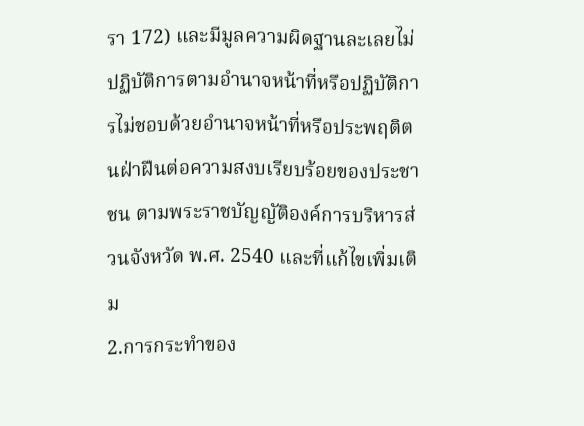รา 172) และมีมูลความผิดฐานละเลยไม่ปฏิบัติการตามอำนาจหน้าที่หรือปฏิบัติการไม่ชอบด้วยอำนาจหน้าที่หรือประพฤติตนฝ่าฝืนต่อความสงบเรียบร้อยของประชาชน ตามพระราชบัญญัติองค์การบริหารส่วนจังหวัด พ.ศ. 2540 และที่แก้ไขเพิ่มเติม
2.การกระทำของ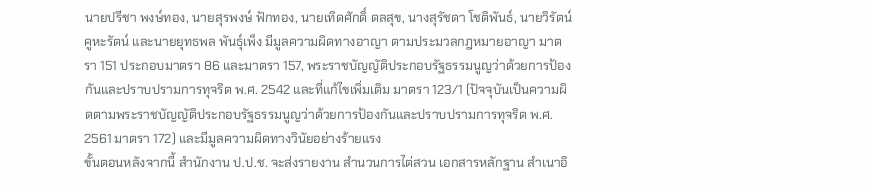นายปรีชา พงษ์ทอง, นายสุรพงษ์ ฟักทอง, นายเทิดศักดิ์ ดลสุข, นางสุรัชดา โชติพันธ์, นายวิรัตน์ คูหะรัตน์ และนายยุทธพล พันธุ์เพ็ง มีมูลความผิดทางอาญา ตามประมวลกฎหมายอาญา มาตรา 151 ประกอบมาตรา 86 และมาตรา 157, พระราชบัญญัติประกอบรัฐธรรมนูญว่าด้วยการป้องกันและปราบปรามการทุจริต พ.ศ. 2542 และที่แก้ไขเพิ่มเติม มาตรา 123/1 (ปัจจุบันเป็นความผิดตามพระราชบัญญัติประกอบรัฐธรรมนูญว่าด้วยการป้องกันและปราบปรามการทุจริต พ.ศ. 2561 มาตรา 172) และมีมูลความผิดทางวินัยอย่างร้ายแรง
ขั้นตอนหลังจากนี้ สำนักงาน ป.ป.ช. จะส่งรายงาน สำนวนการไต่สวน เอกสารหลักฐาน สำเนาอิ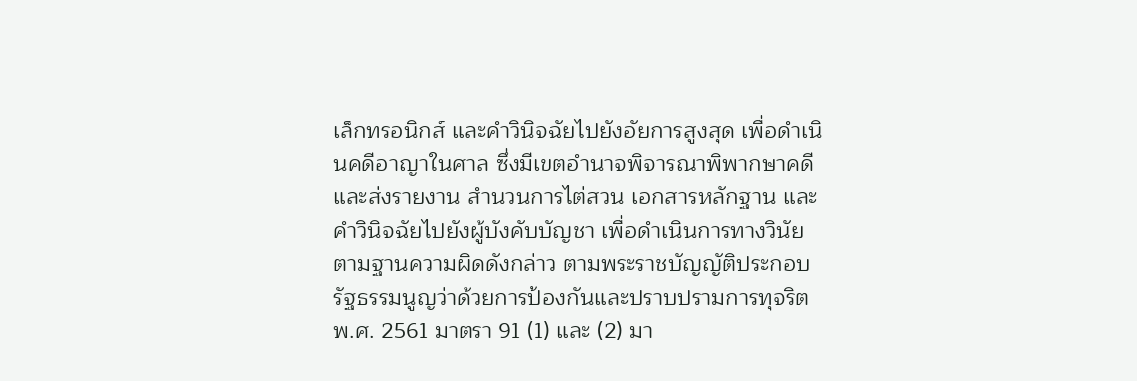เล็กทรอนิกส์ และคำวินิจฉัยไปยังอัยการสูงสุด เพื่อดำเนินคดีอาญาในศาล ซึ่งมีเขตอำนาจพิจารณาพิพากษาคดี และส่งรายงาน สำนวนการไต่สวน เอกสารหลักฐาน และคำวินิจฉัยไปยังผู้บังคับบัญชา เพื่อดำเนินการทางวินัยตามฐานความผิดดังกล่าว ตามพระราชบัญญัติประกอบรัฐธรรมนูญว่าด้วยการป้องกันและปราบปรามการทุจริต พ.ศ. 2561 มาตรา 91 (1) และ (2) มา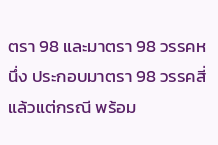ตรา 98 และมาตรา 98 วรรคหนึ่ง ประกอบมาตรา 98 วรรคสี่ แล้วแต่กรณี พร้อม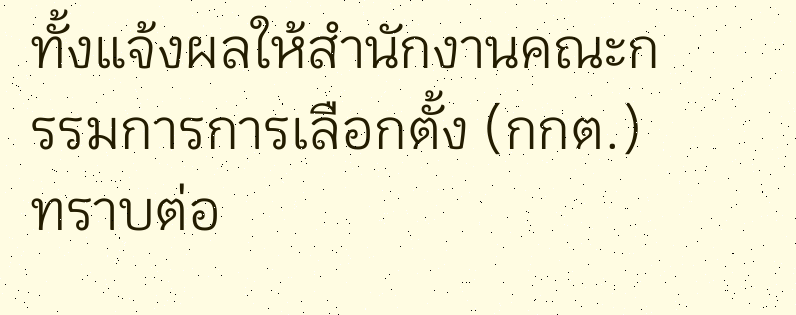ทั้งแจ้งผลให้สำนักงานคณะกรรมการการเลือกตั้ง (กกต.) ทราบต่อ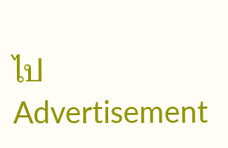ไป
Advertisement